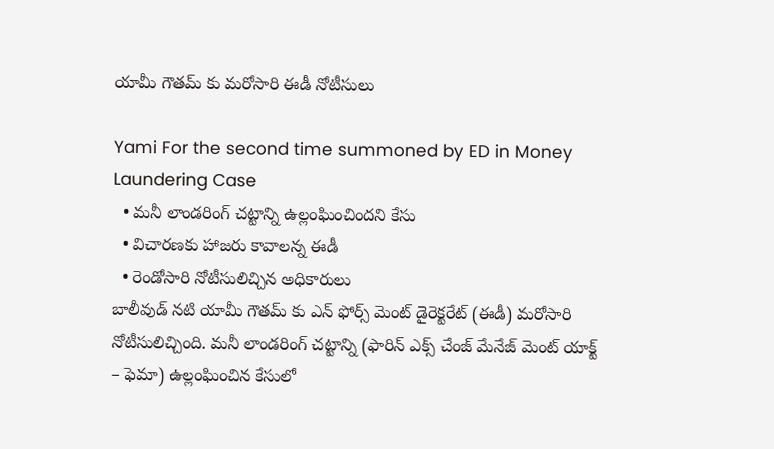యామీ గౌతమ్ కు మరోసారి ఈడీ నోటీసులు

Yami For the second time summoned by ED in Money Laundering Case
  • మనీ లాండరింగ్ చట్టాన్ని ఉల్లంఘించిందని కేసు
  • విచారణకు హాజరు కావాలన్న ఈడీ
  • రెండోసారి నోటీసులిచ్చిన అధికారులు
బాలీవుడ్ నటి యామీ గౌతమ్ కు ఎన్ ఫోర్స్ మెంట్ డైరెక్టరేట్ (ఈడీ) మరోసారి నోటీసులిచ్చింది. మనీ లాండరింగ్ చట్టాన్ని (ఫారిన్ ఎక్స్ చేంజ్ మేనేజ్ మెంట్ యాక్ట్ – ఫెమా) ఉల్లంఘించిన కేసులో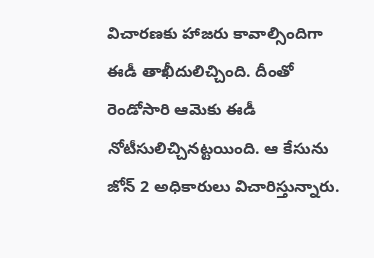విచారణకు హాజరు కావాల్సిందిగా ఈడీ తాఖీదులిచ్చింది. దీంతో రెండోసారి ఆమెకు ఈడీ నోటీసులిచ్చినట్టయింది. ఆ కేసును జోన్ 2 అధికారులు విచారిస్తున్నారు.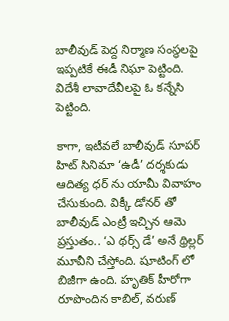బాలీవుడ్ పెద్ద నిర్మాణ సంస్థలపై ఇప్పటికే ఈడీ నిఘా పెట్టింది. విదేశీ లావాదేవీలపై ఓ కన్నేసి పెట్టింది.

కాగా, ఇటీవలే బాలీవుడ్ సూపర్ హిట్ సినిమా ‘ఉడీ’ దర్శకుడు ఆదిత్య ధర్ ను యామీ వివాహం చేసుకుంది. విక్కీ డోనర్ తో బాలీవుడ్ ఎంట్రీ ఇచ్చిన ఆమె ప్రస్తుతం.. ‘ఎ థర్స్ డే’ అనే థ్రిల్లర్ మూవీని చేస్తోంది. షూటింగ్ లో బిజీగా ఉంది. హృతిక్ హీరోగా రూపొందిన కాబిల్, వరుణ్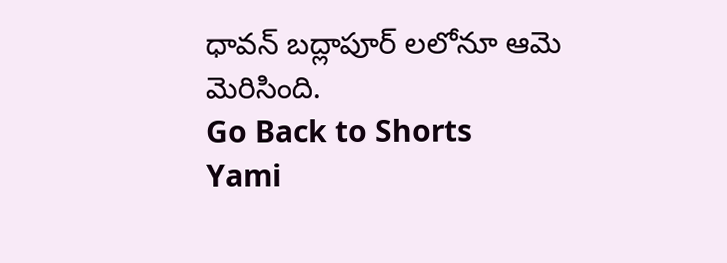ధావన్ బద్లాపూర్ లలోనూ ఆమె మెరిసింది.
Go Back to Shorts
Yami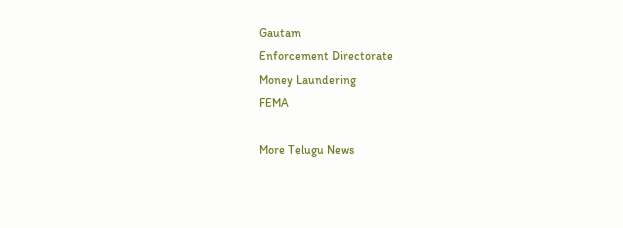Gautam
Enforcement Directorate
Money Laundering
FEMA

More Telugu News